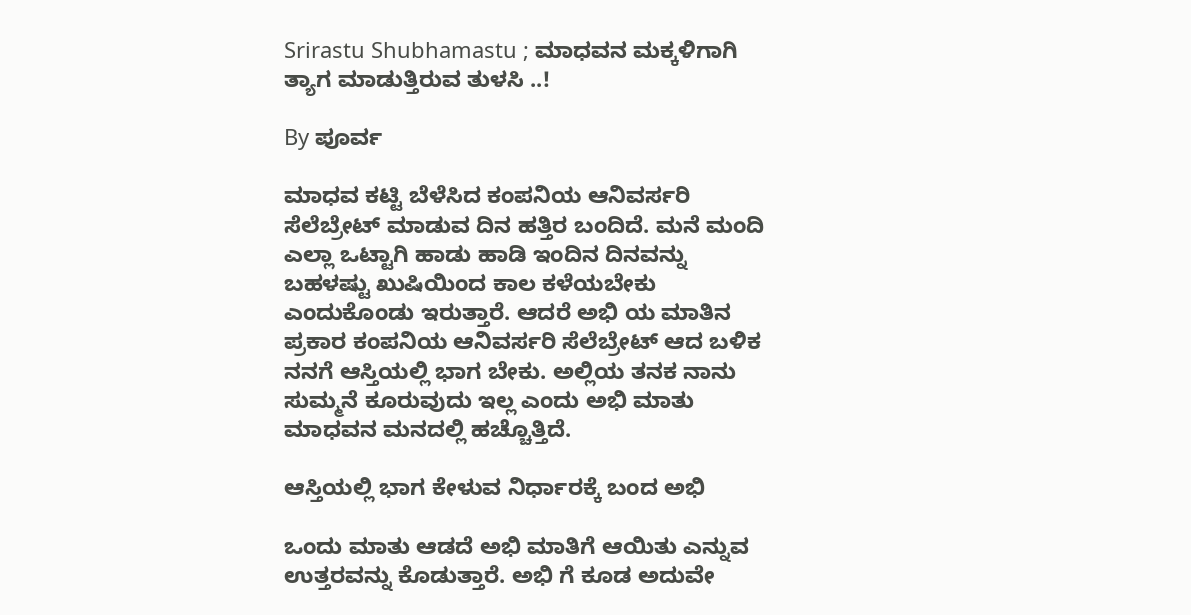Srirastu Shubhamastu ; ಮಾಧವನ ಮಕ್ಕಳಿಗಾಗಿ ತ್ಯಾಗ ಮಾಡುತ್ತಿರುವ ತುಳಸಿ ..!

By ಪೂರ್ವ

ಮಾಧವ ಕಟ್ಟಿ ಬೆಳೆಸಿದ ಕಂಪನಿಯ ಆನಿವರ್ಸರಿ ಸೆಲೆಬ್ರೇಟ್ ಮಾಡುವ ದಿನ ಹತ್ತಿರ ಬಂದಿದೆ. ಮನೆ ಮಂದಿ ಎಲ್ಲಾ ಒಟ್ಟಾಗಿ ಹಾಡು ಹಾಡಿ ಇಂದಿನ ದಿನವನ್ನು ಬಹಳಷ್ಟು ಖುಷಿಯಿಂದ ಕಾಲ ಕಳೆಯಬೇಕು ಎಂದುಕೊಂಡು ಇರುತ್ತಾರೆ. ಆದರೆ ಅಭಿ ಯ ಮಾತಿನ ಪ್ರಕಾರ ಕಂಪನಿಯ ಆನಿವರ್ಸರಿ ಸೆಲೆಬ್ರೇಟ್ ಆದ ಬಳಿಕ ನನಗೆ ಆಸ್ತಿಯಲ್ಲಿ ಭಾಗ ಬೇಕು. ಅಲ್ಲಿಯ ತನಕ ನಾನು ಸುಮ್ಮನೆ ಕೂರುವುದು ಇಲ್ಲ ಎಂದು ಅಭಿ ಮಾತು ಮಾಧವನ ಮನದಲ್ಲಿ ಹಚ್ಚೊತ್ತಿದೆ.

ಆಸ್ತಿಯಲ್ಲಿ ಭಾಗ ಕೇಳುವ ನಿರ್ಧಾರಕ್ಕೆ ಬಂದ ಅಭಿ

ಒಂದು ಮಾತು ಆಡದೆ ಅಭಿ ಮಾತಿಗೆ ಆಯಿತು ಎನ್ನುವ ಉತ್ತರವನ್ನು ಕೊಡುತ್ತಾರೆ. ಅಭಿ ಗೆ ಕೂಡ ಅದುವೇ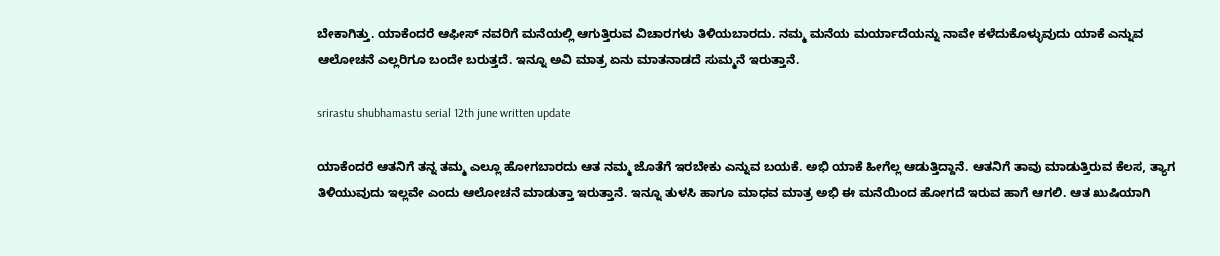ಬೇಕಾಗಿತ್ತು. ಯಾಕೆಂದರೆ ಆಫೀಸ್ ನವರಿಗೆ ಮನೆಯಲ್ಲಿ ಆಗುತ್ತಿರುವ ವಿಚಾರಗಳು ತಿಳಿಯಬಾರದು. ನಮ್ಮ ಮನೆಯ ಮರ್ಯಾದೆಯನ್ನು ನಾವೇ ಕಳೆದುಕೊಳ್ಳುವುದು ಯಾಕೆ ಎನ್ನುವ ಆಲೋಚನೆ ಎಲ್ಲರಿಗೂ ಬಂದೇ ಬರುತ್ತದೆ. ಇನ್ನೂ ಅವಿ ಮಾತ್ರ ಏನು ಮಾತನಾಡದೆ ಸುಮ್ಮನೆ ಇರುತ್ತಾನೆ.

srirastu shubhamastu serial 12th june written update

ಯಾಕೆಂದರೆ ಆತನಿಗೆ ತನ್ನ ತಮ್ಮ ಎಲ್ಲೂ ಹೋಗಬಾರದು ಆತ ನಮ್ಮ ಜೊತೆಗೆ ಇರಬೇಕು ಎನ್ನುವ ಬಯಕೆ. ಅಭಿ ಯಾಕೆ ಹೀಗೆಲ್ಲ ಆಡುತ್ತಿದ್ದಾನೆ. ಆತನಿಗೆ ತಾವು ಮಾಡುತ್ತಿರುವ ಕೆಲಸ, ತ್ಯಾಗ ತಿಳಿಯುವುದು ಇಲ್ಲವೇ ಎಂದು ಆಲೋಚನೆ ಮಾಡುತ್ತಾ ಇರುತ್ತಾನೆ. ಇನ್ನೂ ತುಳಸಿ ಹಾಗೂ ಮಾಧವ ಮಾತ್ರ ಅಭಿ ಈ ಮನೆಯಿಂದ ಹೋಗದೆ ಇರುವ ಹಾಗೆ ಆಗಲಿ. ಆತ ಖುಷಿಯಾಗಿ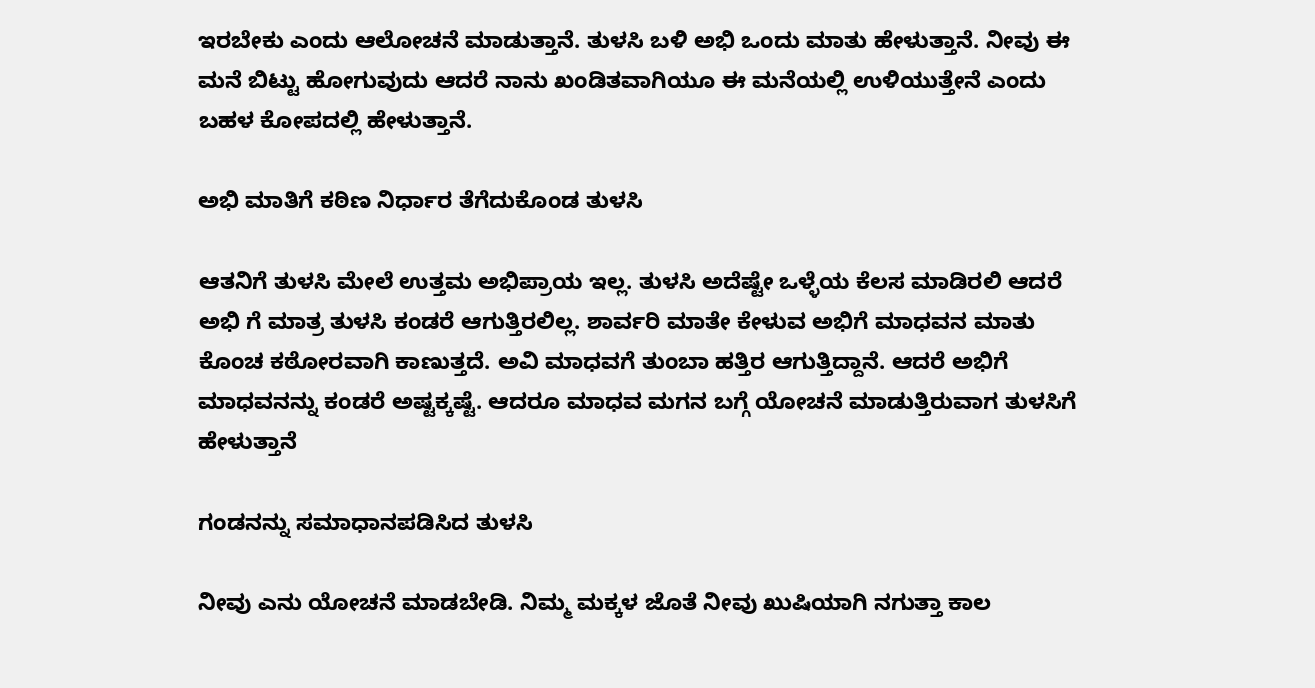ಇರಬೇಕು ಎಂದು ಆಲೋಚನೆ ಮಾಡುತ್ತಾನೆ. ತುಳಸಿ ಬಳಿ ಅಭಿ ಒಂದು ಮಾತು ಹೇಳುತ್ತಾನೆ. ನೀವು ಈ ಮನೆ ಬಿಟ್ಟು ಹೋಗುವುದು ಆದರೆ ನಾನು ಖಂಡಿತವಾಗಿಯೂ ಈ ಮನೆಯಲ್ಲಿ ಉಳಿಯುತ್ತೇನೆ ಎಂದು ಬಹಳ ಕೋಪದಲ್ಲಿ ಹೇಳುತ್ತಾನೆ.

ಅಭಿ ಮಾತಿಗೆ ಕಠಿಣ ನಿರ್ಧಾರ ತೆಗೆದುಕೊಂಡ ತುಳಸಿ

ಆತನಿಗೆ ತುಳಸಿ ಮೇಲೆ ಉತ್ತಮ ಅಭಿಪ್ರಾಯ ಇಲ್ಲ. ತುಳಸಿ ಅದೆಷ್ಟೇ ಒಳ್ಳೆಯ ಕೆಲಸ ಮಾಡಿರಲಿ ಆದರೆ ಅಭಿ ಗೆ ಮಾತ್ರ ತುಳಸಿ ಕಂಡರೆ ಆಗುತ್ತಿರಲಿಲ್ಲ. ಶಾರ್ವರಿ ಮಾತೇ ಕೇಳುವ ಅಭಿಗೆ ಮಾಧವನ ಮಾತು ಕೊಂಚ ಕಠೋರವಾಗಿ ಕಾಣುತ್ತದೆ. ಅವಿ ಮಾಧವಗೆ ತುಂಬಾ ಹತ್ತಿರ ಆಗುತ್ತಿದ್ದಾನೆ. ಆದರೆ ಅಭಿಗೆ ಮಾಧವನನ್ನು ಕಂಡರೆ ಅಷ್ಟಕ್ಕಷ್ಟೆ. ಆದರೂ ಮಾಧವ ಮಗನ ಬಗ್ಗೆ ಯೋಚನೆ ಮಾಡುತ್ತಿರುವಾಗ ತುಳಸಿಗೆ ಹೇಳುತ್ತಾನೆ

ಗಂಡನನ್ನು ಸಮಾಧಾನಪಡಿಸಿದ ತುಳಸಿ

ನೀವು ಎನು ಯೋಚನೆ ಮಾಡಬೇಡಿ. ನಿಮ್ಮ ಮಕ್ಕಳ ಜೊತೆ ನೀವು ಖುಷಿಯಾಗಿ ನಗುತ್ತಾ ಕಾಲ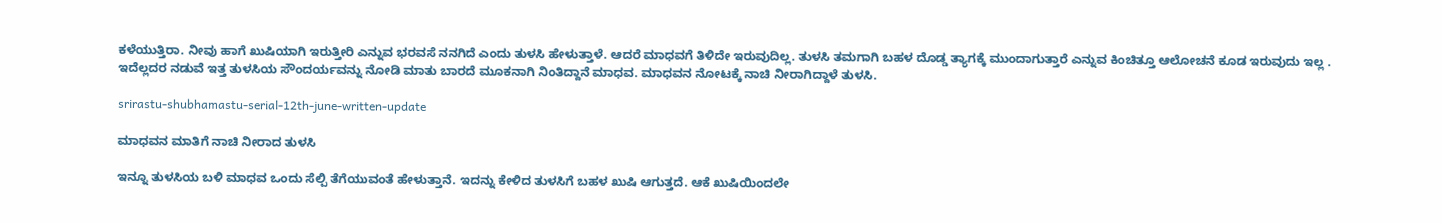ಕಳೆಯುತ್ತಿರಾ. ನೀವು ಹಾಗೆ ಖುಷಿಯಾಗಿ ಇರುತ್ತೀರಿ ಎನ್ನುವ ಭರವಸೆ ನನಗಿದೆ ಎಂದು ತುಳಸಿ ಹೇಳುತ್ತಾಳೆ. ಆದರೆ ಮಾಧವಗೆ ತಿಳಿದೇ ಇರುವುದಿಲ್ಲ. ತುಳಸಿ ತಮಗಾಗಿ ಬಹಳ ದೊಡ್ಡ ತ್ಯಾಗಕ್ಕೆ ಮುಂದಾಗುತ್ತಾರೆ ಎನ್ನುವ ಕಿಂಚಿತ್ತೂ ಆಲೋಚನೆ ಕೂಡ ಇರುವುದು ಇಲ್ಲ . ಇದೆಲ್ಲದರ ನಡುವೆ ಇತ್ತ ತುಳಸಿಯ ಸೌಂದರ್ಯವನ್ನು ನೋಡಿ ಮಾತು ಬಾರದೆ ಮೂಕನಾಗಿ ನಿಂತಿದ್ದಾನೆ ಮಾಧವ. ಮಾಧವನ ನೋಟಕ್ಕೆ ನಾಚಿ ನೀರಾಗಿದ್ದಾಳೆ ತುಳಸಿ.

srirastu-shubhamastu-serial-12th-june-written-update

ಮಾಧವನ ಮಾತಿಗೆ ನಾಚಿ ನೀರಾದ ತುಳಸಿ

ಇನ್ನೂ ತುಳಸಿಯ ಬಳಿ ಮಾಧವ ಒಂದು ಸೆಲ್ಪಿ ತೆಗೆಯುವಂತೆ ಹೇಳುತ್ತಾನೆ. ಇದನ್ನು ಕೇಳಿದ ತುಳಸಿಗೆ ಬಹಳ ಖುಷಿ ಆಗುತ್ತದೆ. ಆಕೆ ಖುಷಿಯಿಂದಲೇ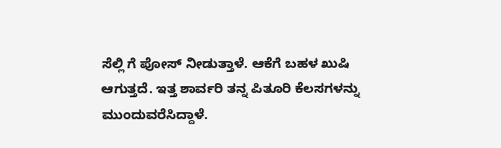ಸೆಲ್ಲಿ ಗೆ ಪೋಸ್ ನೀಡುತ್ತಾಳೆ. ಆಕೆಗೆ ಬಹಳ ಖುಷಿ ಆಗುತ್ತದೆ. ಇತ್ತ ಶಾರ್ವರಿ ತನ್ನ ಪಿತೂರಿ ಕೆಲಸಗಳನ್ನು ಮುಂದುವರೆಸಿದ್ದಾಳೆ.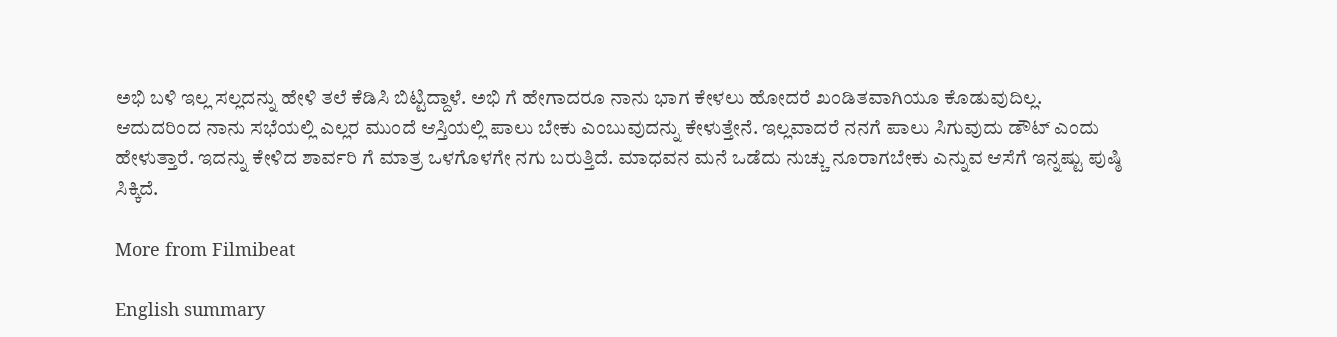ಅಭಿ ಬಳಿ ಇಲ್ಲ ಸಲ್ಲದನ್ನು ಹೇಳಿ ತಲೆ ಕೆಡಿಸಿ ಬಿಟ್ಟಿದ್ದಾಳೆ. ಅಭಿ ಗೆ ಹೇಗಾದರೂ ನಾನು ಭಾಗ ಕೇಳಲು ಹೋದರೆ ಖಂಡಿತವಾಗಿಯೂ ಕೊಡುವುದಿಲ್ಲ. ಆದುದರಿಂದ ನಾನು ಸಭೆಯಲ್ಲಿ ಎಲ್ಲರ ಮುಂದೆ ಆಸ್ತಿಯಲ್ಲಿ ಪಾಲು ಬೇಕು ಎಂಬುವುದನ್ನು ಕೇಳುತ್ತೇನೆ. ಇಲ್ಲವಾದರೆ ನನಗೆ ಪಾಲು ಸಿಗುವುದು ಡೌಟ್ ಎಂದು ಹೇಳುತ್ತಾರೆ. ಇದನ್ನು ಕೇಳಿದ ಶಾರ್ವರಿ ಗೆ ಮಾತ್ರ ಒಳಗೊಳಗೇ ನಗು ಬರುತ್ತಿದೆ. ಮಾಧವನ ಮನೆ ಒಡೆದು ನುಚ್ಚು ನೂರಾಗಬೇಕು ಎನ್ನುವ ಆಸೆಗೆ ಇನ್ನಷ್ಟು ಪುಷ್ಠಿ ಸಿಕ್ಕಿದೆ.

More from Filmibeat

English summary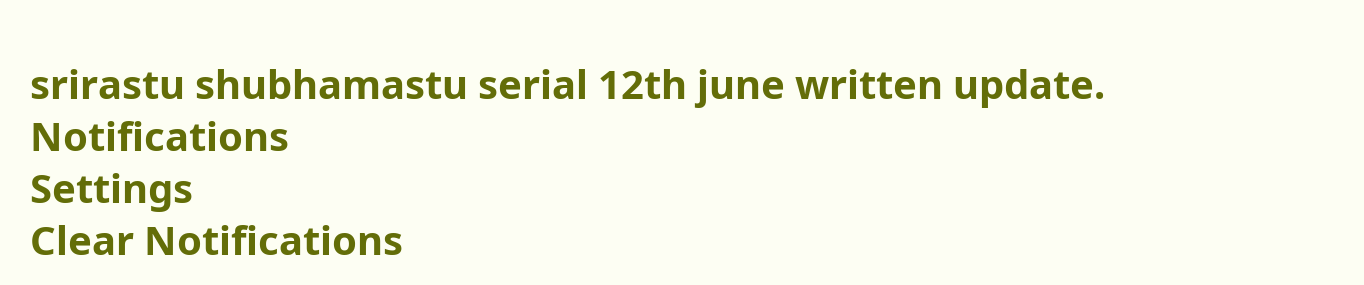srirastu shubhamastu serial 12th june written update.
Notifications
Settings
Clear Notifications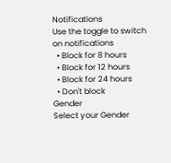Notifications
Use the toggle to switch on notifications
  • Block for 8 hours
  • Block for 12 hours
  • Block for 24 hours
  • Don't block
Gender
Select your Gender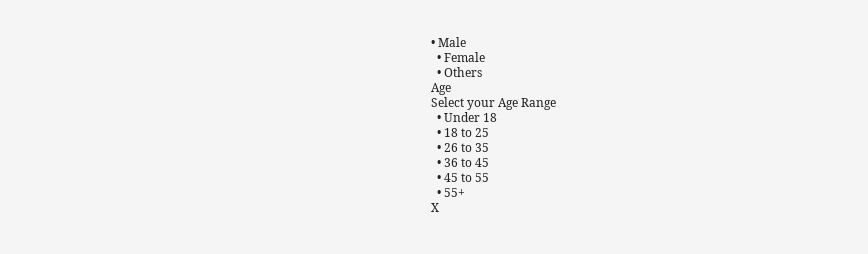• Male
  • Female
  • Others
Age
Select your Age Range
  • Under 18
  • 18 to 25
  • 26 to 35
  • 36 to 45
  • 45 to 55
  • 55+
X